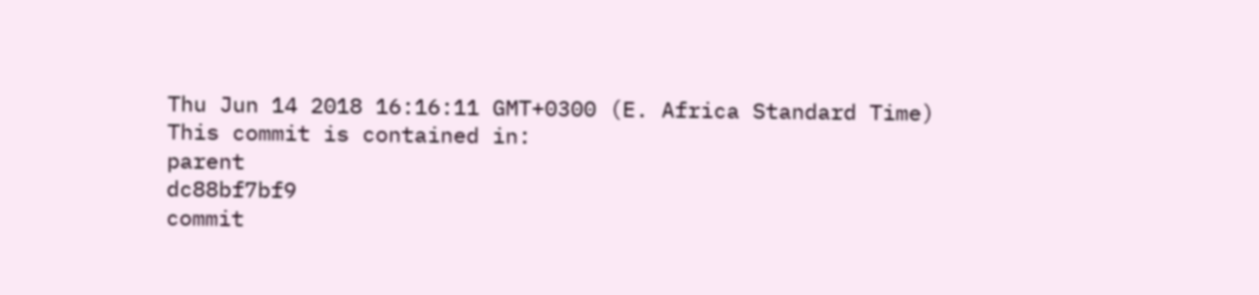Thu Jun 14 2018 16:16:11 GMT+0300 (E. Africa Standard Time)
This commit is contained in:
parent
dc88bf7bf9
commit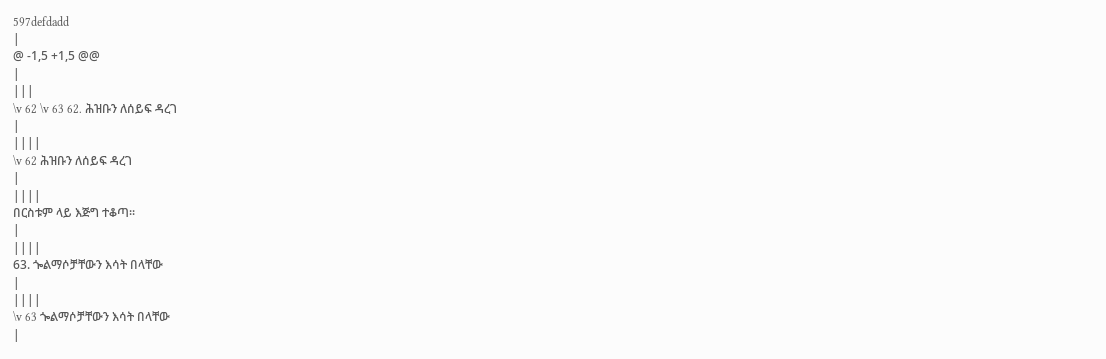597defdadd
|
@ -1,5 +1,5 @@
|
|||
\v 62 \v 63 62. ሕዝቡን ለሰይፍ ዳረገ
|
||||
\v 62 ሕዝቡን ለሰይፍ ዳረገ
|
||||
በርስቱም ላይ እጅግ ተቆጣ፡፡
|
||||
63. ጐልማሶቻቸውን እሳት በላቸው
|
||||
\v 63 ጐልማሶቻቸውን እሳት በላቸው
|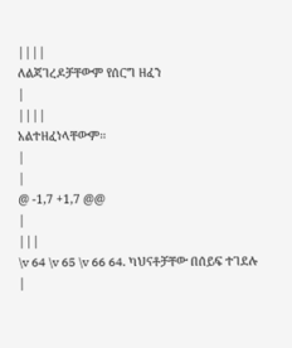||||
ለልጃገረዶቻቸውም የሰርግ ዘፈን
|
||||
አልተዘፈነላቸውም፡፡
|
|
@ -1,7 +1,7 @@
|
|||
\v 64 \v 65 \v 66 64. ካህናቶቻቸው በሰይፍ ተገደሉ
|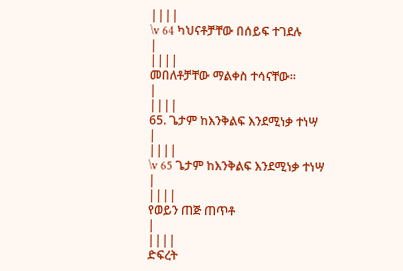||||
\v 64 ካህናቶቻቸው በሰይፍ ተገደሉ
|
||||
መበለቶቻቸው ማልቀስ ተሳናቸው፡፡
|
||||
65. ጌታም ከእንቅልፍ እንደሚነቃ ተነሣ
|
||||
\v 65 ጌታም ከእንቅልፍ እንደሚነቃ ተነሣ
|
||||
የወይን ጠጅ ጠጥቶ
|
||||
ድፍረት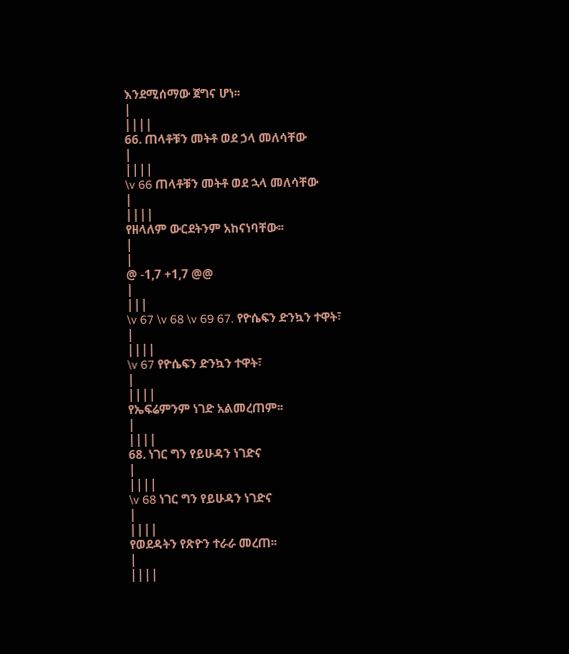እንደሚሰማው ጀግና ሆነ፡፡
|
||||
66. ጠላቶቹን መትቶ ወደ ኃላ መለሳቸው
|
||||
\v 66 ጠላቶቹን መትቶ ወደ ኋላ መለሳቸው
|
||||
የዘላለም ውርደትንም አከናነባቸው፡፡
|
|
@ -1,7 +1,7 @@
|
|||
\v 67 \v 68 \v 69 67. የዮሴፍን ድንኳን ተዋት፣
|
||||
\v 67 የዮሴፍን ድንኳን ተዋት፣
|
||||
የኤፍሬምንም ነገድ አልመረጠም፡፡
|
||||
68. ነገር ግን የይሁዳን ነገድና
|
||||
\v 68 ነገር ግን የይሁዳን ነገድና
|
||||
የወደዳትን የጽዮን ተራራ መረጠ፡፡
|
||||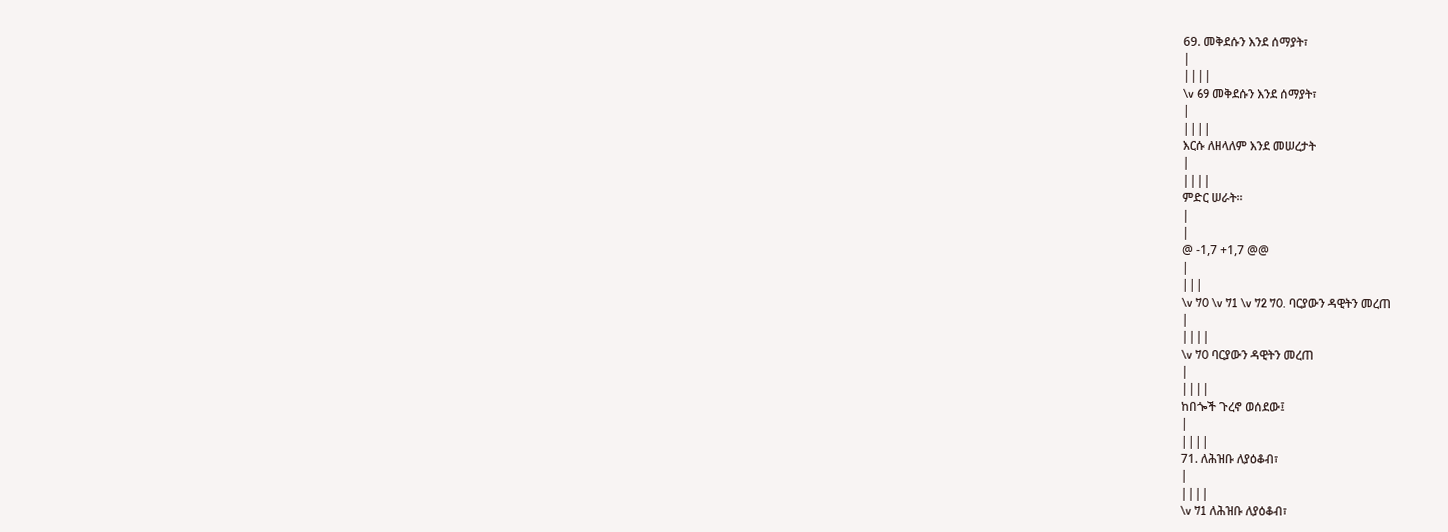69. መቅደሱን እንደ ሰማያት፣
|
||||
\v 69 መቅደሱን እንደ ሰማያት፣
|
||||
እርሱ ለዘላለም እንደ መሠረታት
|
||||
ምድር ሠራት፡፡
|
|
@ -1,7 +1,7 @@
|
|||
\v 70 \v 71 \v 72 70. ባርያውን ዳዊትን መረጠ
|
||||
\v 70 ባርያውን ዳዊትን መረጠ
|
||||
ከበጐች ጉረኖ ወሰደው፤
|
||||
71. ለሕዝቡ ለያዕቆብ፣
|
||||
\v 71 ለሕዝቡ ለያዕቆብ፣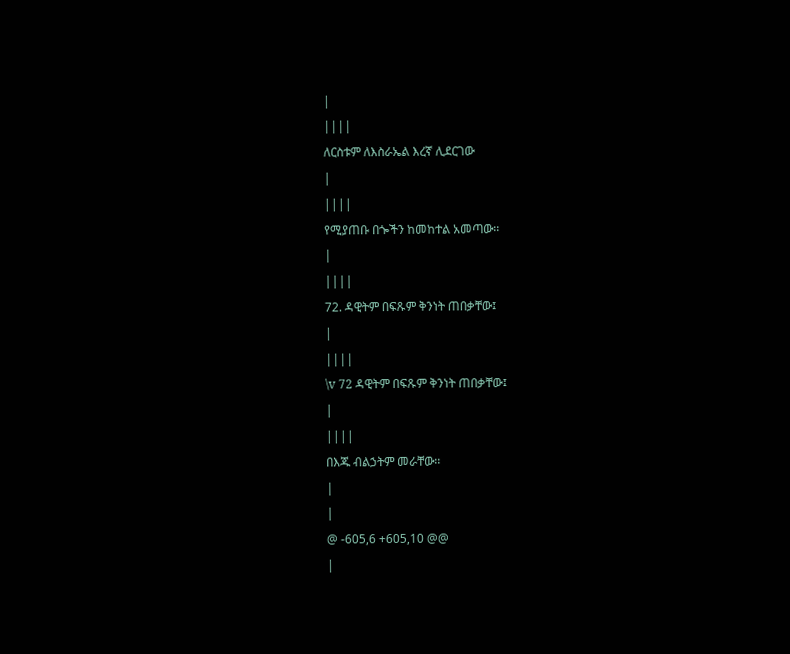|
||||
ለርስቱም ለእስራኤል እረኛ ሊደርገው
|
||||
የሚያጠቡ በጐችን ከመከተል አመጣው፡፡
|
||||
72. ዳዊትም በፍጹም ቅንነት ጠበቃቸው፤
|
||||
\v 72 ዳዊትም በፍጹም ቅንነት ጠበቃቸው፤
|
||||
በእጁ ብልኃትም መራቸው፡፡
|
|
@ -605,6 +605,10 @@
|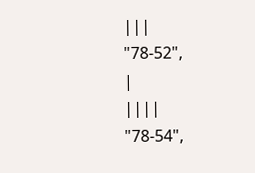|||
"78-52",
|
||||
"78-54",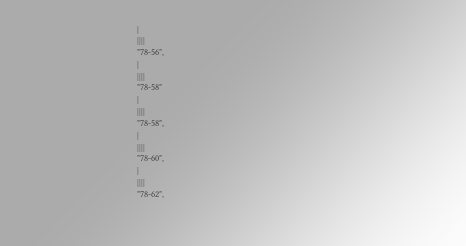|
||||
"78-56",
|
||||
"78-58"
|
||||
"78-58",
|
||||
"78-60",
|
||||
"78-62",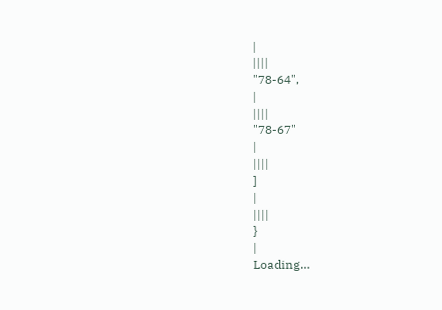|
||||
"78-64",
|
||||
"78-67"
|
||||
]
|
||||
}
|
Loading…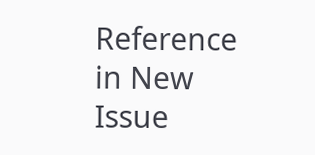Reference in New Issue